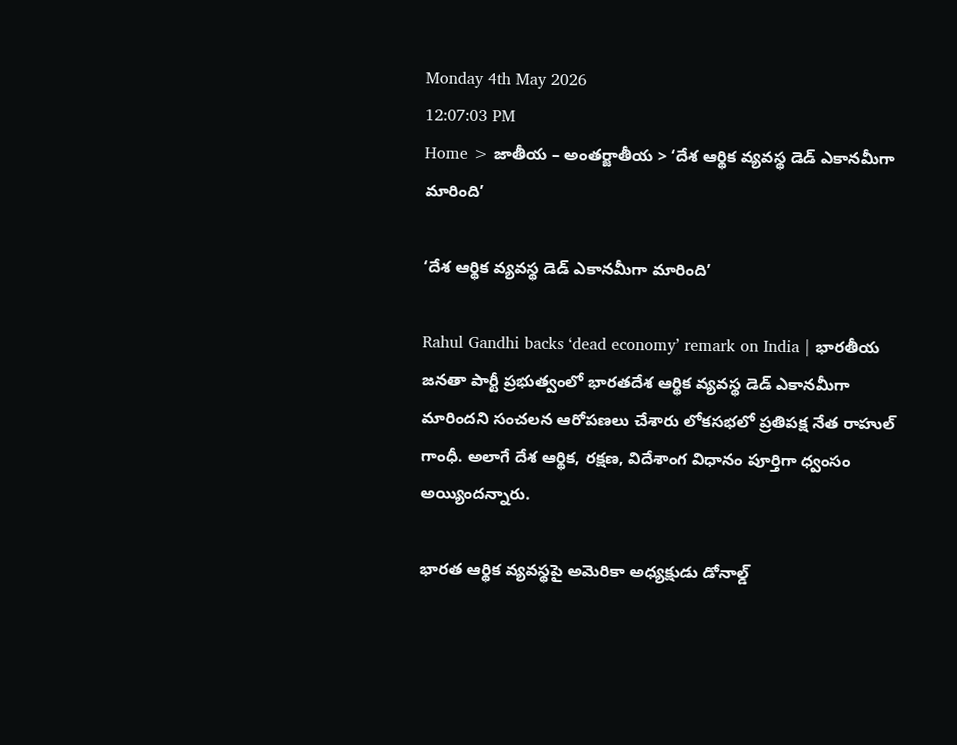Monday 4th May 2026
12:07:03 PM
Home > జాతీయ – అంతర్జాతీయ > ‘దేశ ఆర్థిక వ్యవస్థ డెడ్ ఎకానమీగా మారింది’

‘దేశ ఆర్థిక వ్యవస్థ డెడ్ ఎకానమీగా మారింది’

Rahul Gandhi backs ‘dead economy’ remark on India | భారతీయ జనతా పార్టీ ప్రభుత్వంలో భారతదేశ ఆర్థిక వ్యవస్థ డెడ్ ఎకానమీగా మారిందని సంచలన ఆరోపణలు చేశారు లోకసభలో ప్రతిపక్ష నేత రాహుల్ గాంధీ. అలాగే దేశ ఆర్థిక, రక్షణ, విదేశాంగ విధానం పూర్తిగా ధ్వంసం అయ్యిందన్నారు.

భారత ఆర్థిక వ్యవస్థపై అమెరికా అధ్యక్షుడు డోనాల్డ్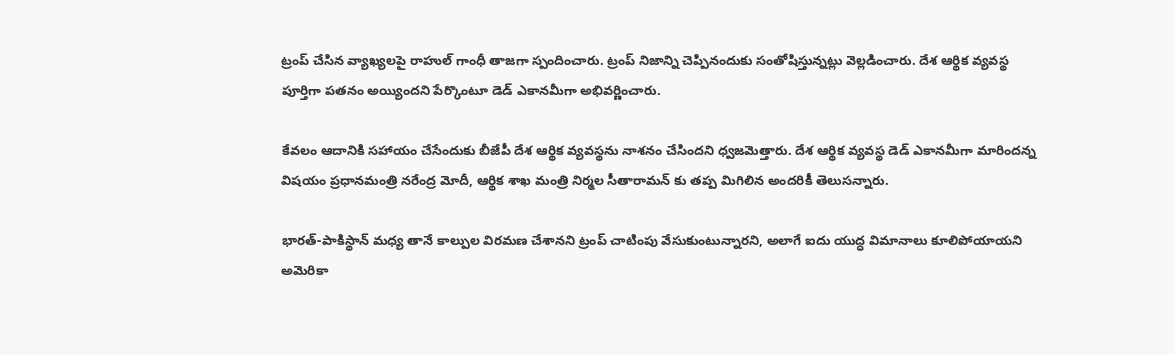ట్రంప్ చేసిన వ్యాఖ్యలపై రాహుల్ గాంధీ తాజగా స్పందించారు. ట్రంప్ నిజాన్ని చెప్పినందుకు సంతోషిస్తున్నట్లు వెల్లడించారు. దేశ ఆర్థిక వ్యవస్థ పూర్తిగా పతనం అయ్యిందని పేర్కొంటూ డెడ్ ఎకానమీగా అభివర్ణించారు.

కేవలం ఆదానికి సహాయం చేసేందుకు బీజేపీ దేశ ఆర్థిక వ్యవస్థను నాశనం చేసిందని ధ్వజమెత్తారు. దేశ ఆర్థిక వ్యవస్థ డెడ్ ఎకానమీగా మారిందన్న విషయం ప్రధానమంత్రి నరేంద్ర మోదీ, ఆర్థిక శాఖ మంత్రి నిర్మల సీతారామన్ కు తప్ప మిగిలిన అందరికీ తెలుసన్నారు.

భారత్-పాకిస్థాన్ మధ్య తానే కాల్పుల విరమణ చేశానని ట్రంప్ చాటింపు వేసుకుంటున్నారని, అలాగే ఐదు యుద్ధ విమానాలు కూలిపోయాయని అమెరికా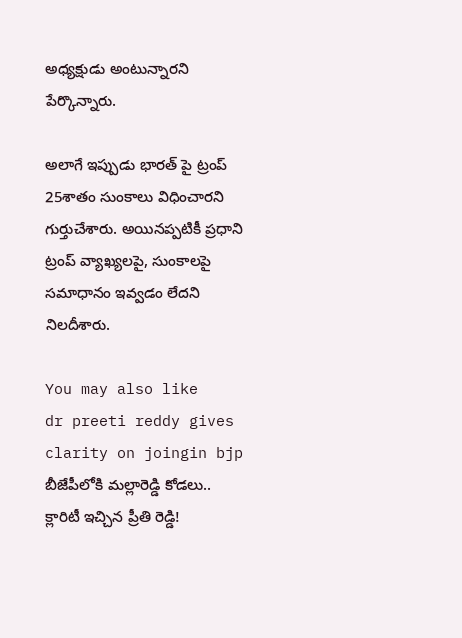అధ్యక్షుడు అంటున్నారని పేర్కొన్నారు.

అలాగే ఇప్పుడు భారత్ పై ట్రంప్ 25శాతం సుంకాలు విధించారని గుర్తుచేశారు. అయినప్పటికీ ప్రధాని ట్రంప్ వ్యాఖ్యలపై, సుంకాలపై సమాధానం ఇవ్వడం లేదని నిలదీశారు.

You may also like
dr preeti reddy gives clarity on joingin bjp
బీజేపీలోకి మల్లారెడ్డి కోడలు.. క్లారిటీ ఇచ్చిన ప్రీతి రెడ్డి!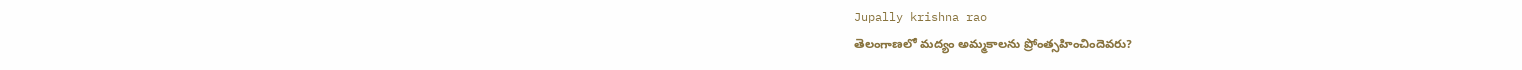Jupally krishna rao
తెలంగాణలో మ‌ద్యం అమ్మ‌కాల‌ను ప్రోంత్స‌హించిందెవ‌రు?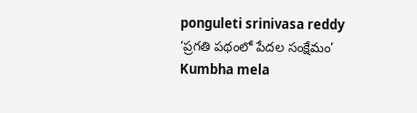ponguleti srinivasa reddy
‘ప్రగతి పథంలో పేదల సంక్షేమం’
Kumbha mela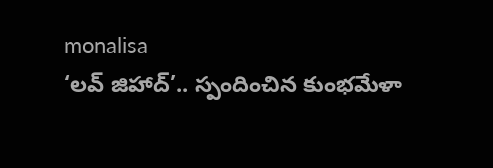monalisa
‘లవ్ జిహాద్’.. స్పందించిన కుంభమేళా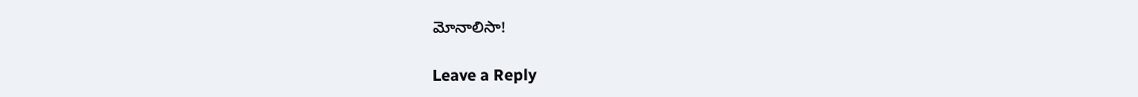మోనాలిసా!

Leave a Reply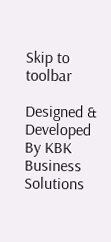Skip to toolbar

Designed & Developed By KBK Business Solutions